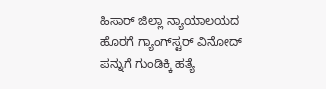ಹಿಸಾರ್ ಜಿಲ್ಲಾ ನ್ಯಾಯಾಲಯದ ಹೊರಗೆ ಗ್ಯಾಂಗ್‌ಸ್ಟರ್ ವಿನೋದ್ ಪನ್ನುಗೆ ಗುಂಡಿಕ್ಕಿ ಹತ್ಯೆ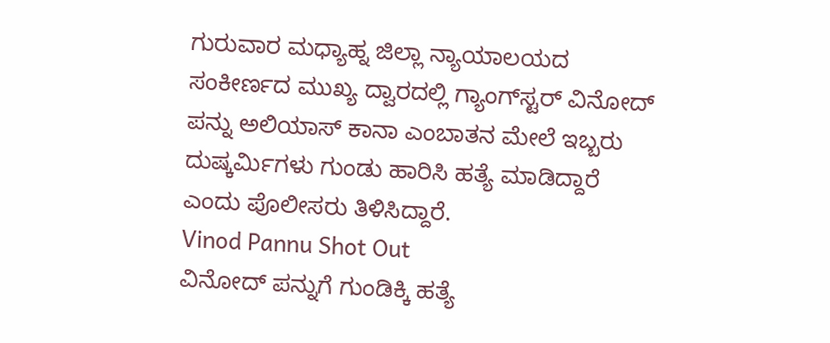ಗುರುವಾರ ಮಧ್ಯಾಹ್ನ ಜಿಲ್ಲಾ ನ್ಯಾಯಾಲಯದ ಸಂಕೀರ್ಣದ ಮುಖ್ಯ ದ್ವಾರದಲ್ಲಿ ಗ್ಯಾಂಗ್‌ಸ್ಟರ್ ವಿನೋದ್ ಪನ್ನು ಅಲಿಯಾಸ್ ಕಾನಾ ಎಂಬಾತನ ಮೇಲೆ ಇಬ್ಬರು ದುಷ್ಕರ್ಮಿಗಳು ಗುಂಡು ಹಾರಿಸಿ ಹತ್ಯೆ ಮಾಡಿದ್ದಾರೆ ಎಂದು ಪೊಲೀಸರು ತಿಳಿಸಿದ್ದಾರೆ.
Vinod Pannu Shot Out
ವಿನೋದ್ ಪನ್ನುಗೆ ಗುಂಡಿಕ್ಕಿ ಹತ್ಯೆ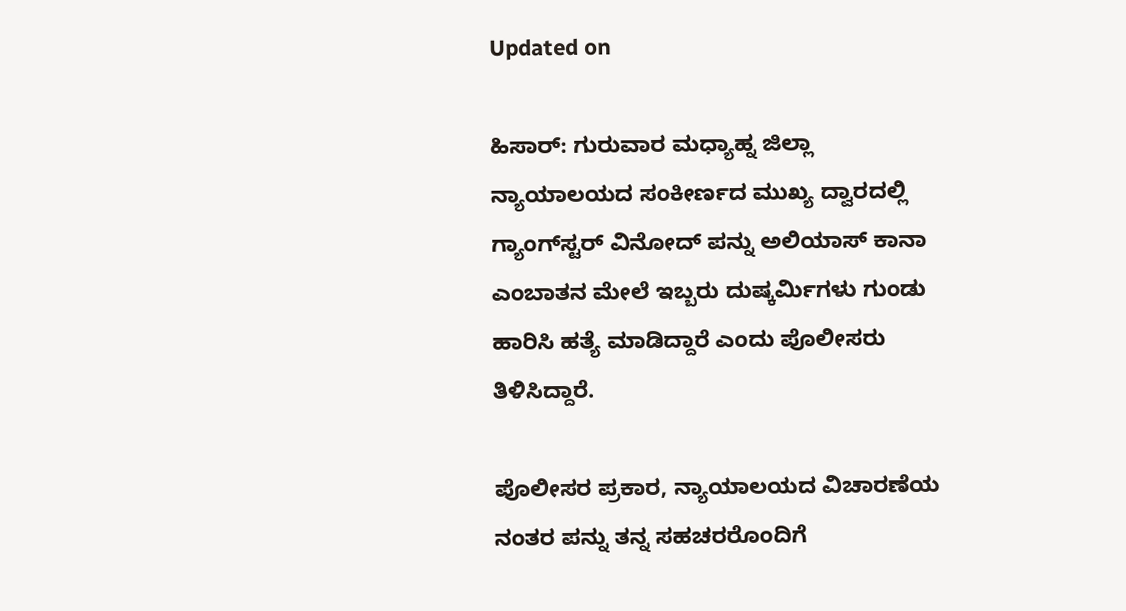Updated on

ಹಿಸಾರ್: ಗುರುವಾರ ಮಧ್ಯಾಹ್ನ ಜಿಲ್ಲಾ ನ್ಯಾಯಾಲಯದ ಸಂಕೀರ್ಣದ ಮುಖ್ಯ ದ್ವಾರದಲ್ಲಿ ಗ್ಯಾಂಗ್‌ಸ್ಟರ್ ವಿನೋದ್ ಪನ್ನು ಅಲಿಯಾಸ್ ಕಾನಾ ಎಂಬಾತನ ಮೇಲೆ ಇಬ್ಬರು ದುಷ್ಕರ್ಮಿಗಳು ಗುಂಡು ಹಾರಿಸಿ ಹತ್ಯೆ ಮಾಡಿದ್ದಾರೆ ಎಂದು ಪೊಲೀಸರು ತಿಳಿಸಿದ್ದಾರೆ.

ಪೊಲೀಸರ ಪ್ರಕಾರ, ನ್ಯಾಯಾಲಯದ ವಿಚಾರಣೆಯ ನಂತರ ಪನ್ನು ತನ್ನ ಸಹಚರರೊಂದಿಗೆ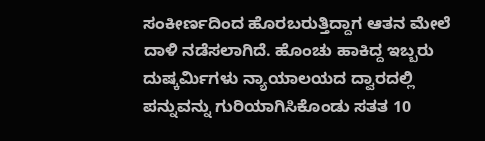ಸಂಕೀರ್ಣದಿಂದ ಹೊರಬರುತ್ತಿದ್ದಾಗ ಆತನ ಮೇಲೆ ದಾಳಿ ನಡೆಸಲಾಗಿದೆ. ಹೊಂಚು ಹಾಕಿದ್ದ ಇಬ್ಬರು ದುಷ್ಕರ್ಮಿಗಳು ನ್ಯಾಯಾಲಯದ ದ್ವಾರದಲ್ಲಿ ಪನ್ನುವನ್ನು ಗುರಿಯಾಗಿಸಿಕೊಂಡು ಸತತ 10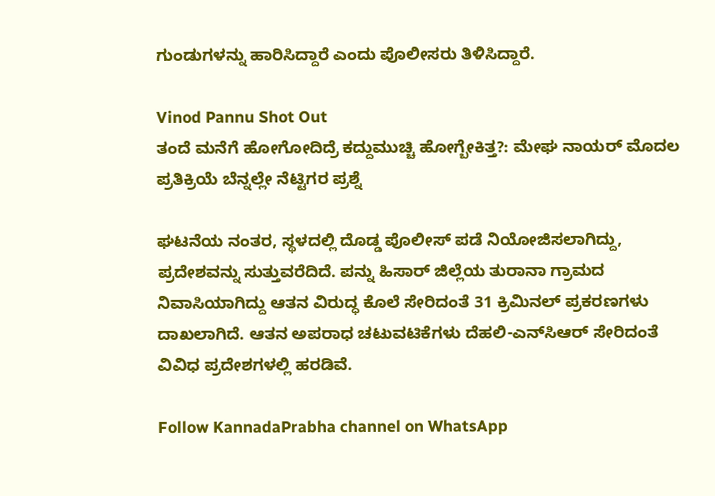ಗುಂಡುಗಳನ್ನು ಹಾರಿಸಿದ್ದಾರೆ ಎಂದು ಪೊಲೀಸರು ತಿಳಿಸಿದ್ದಾರೆ.

Vinod Pannu Shot Out
ತಂದೆ ಮನೆಗೆ ಹೋಗೋದಿದ್ರೆ ಕದ್ದುಮುಚ್ಚಿ ಹೋಗ್ಬೇಕಿತ್ತ?: ಮೇಘ ನಾಯರ್ ಮೊದಲ ಪ್ರತಿಕ್ರಿಯೆ ಬೆನ್ನಲ್ಲೇ ನೆಟ್ಟಿಗರ ಪ್ರಶ್ನೆ

ಘಟನೆಯ ನಂತರ, ಸ್ಥಳದಲ್ಲಿ ದೊಡ್ಡ ಪೊಲೀಸ್ ಪಡೆ ನಿಯೋಜಿಸಲಾಗಿದ್ದು, ಪ್ರದೇಶವನ್ನು ಸುತ್ತುವರೆದಿದೆ. ಪನ್ನು ಹಿಸಾರ್ ಜಿಲ್ಲೆಯ ತುರಾನಾ ಗ್ರಾಮದ ನಿವಾಸಿಯಾಗಿದ್ದು ಆತನ ವಿರುದ್ಧ ಕೊಲೆ ಸೇರಿದಂತೆ 31 ಕ್ರಿಮಿನಲ್ ಪ್ರಕರಣಗಳು ದಾಖಲಾಗಿದೆ. ಆತನ ಅಪರಾಧ ಚಟುವಟಿಕೆಗಳು ದೆಹಲಿ-ಎನ್‌ಸಿಆರ್ ಸೇರಿದಂತೆ ವಿವಿಧ ಪ್ರದೇಶಗಳಲ್ಲಿ ಹರಡಿವೆ.

Follow KannadaPrabha channel on WhatsApp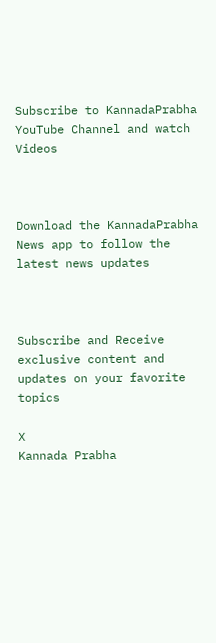Subscribe to KannadaPrabha YouTube Channel and watch Videos



Download the KannadaPrabha News app to follow the latest news updates



Subscribe and Receive exclusive content and updates on your favorite topics

X
Kannada Prabha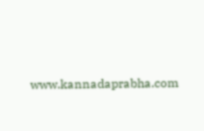www.kannadaprabha.com